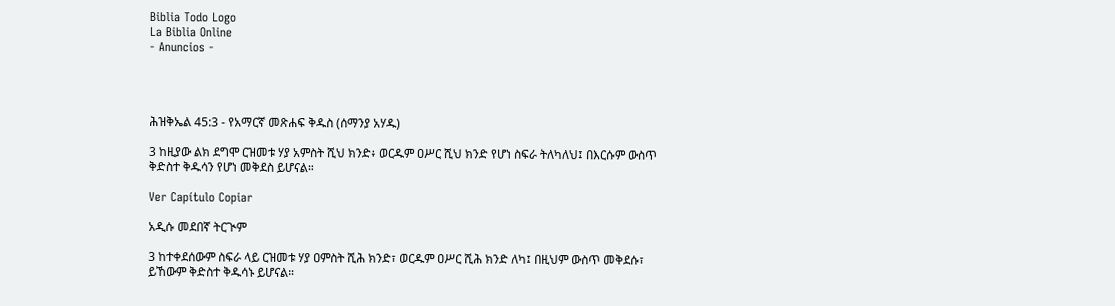Biblia Todo Logo
La Biblia Online
- Anuncios -




ሕዝቅኤል 45:3 - የአማርኛ መጽሐፍ ቅዱስ (ሰማንያ አሃዱ)

3 ከዚያው ልክ ደግሞ ርዝመቱ ሃያ አምስት ሺህ ክንድ፥ ወርዱም ዐሥር ሺህ ክንድ የሆነ ስፍራ ትለካለህ፤ በእርሱም ውስጥ ቅድስተ ቅዱሳን የሆነ መቅደስ ይሆናል።

Ver Capítulo Copiar

አዲሱ መደበኛ ትርጒም

3 ከተቀደሰውም ስፍራ ላይ ርዝመቱ ሃያ ዐምስት ሺሕ ክንድ፣ ወርዱም ዐሥር ሺሕ ክንድ ለካ፤ በዚህም ውስጥ መቅደሱ፣ ይኸውም ቅድስተ ቅዱሳኑ ይሆናል።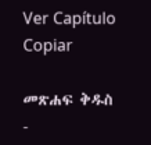Ver Capítulo Copiar

መጽሐፍ ቅዱስ -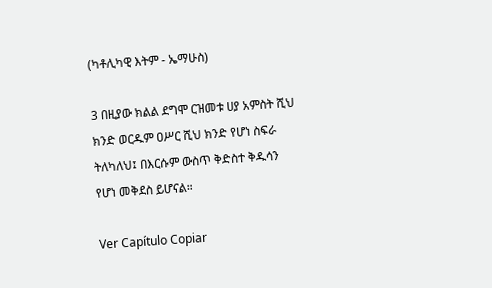(ካቶሊካዊ እትም - ኤማሁስ)

3 በዚያው ክልል ደግሞ ርዝመቱ ሀያ አምስት ሺህ ክንድ ወርዱም ዐሥር ሺህ ክንድ የሆነ ስፍራ ትለካለህ፤ በእርሱም ውስጥ ቅድስተ ቅዱሳን የሆነ መቅደስ ይሆናል።

Ver Capítulo Copiar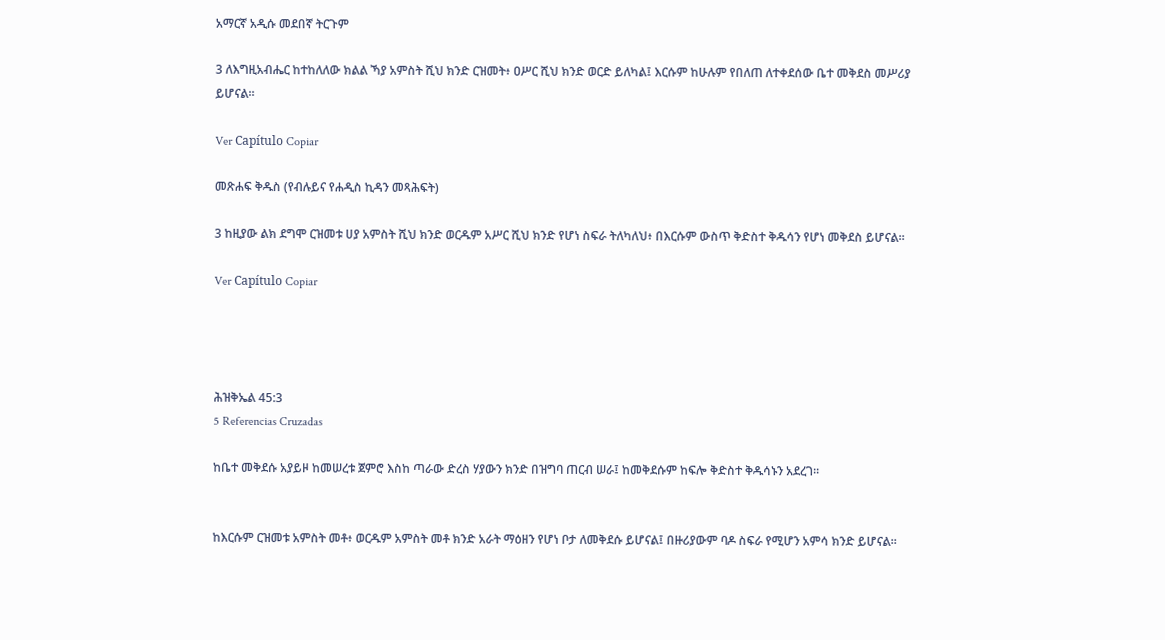አማርኛ አዲሱ መደበኛ ትርጉም

3 ለእግዚአብሔር ከተከለለው ክልል ኻያ አምስት ሺህ ክንድ ርዝመት፥ ዐሥር ሺህ ክንድ ወርድ ይለካል፤ እርሱም ከሁሉም የበለጠ ለተቀደሰው ቤተ መቅደስ መሥሪያ ይሆናል።

Ver Capítulo Copiar

መጽሐፍ ቅዱስ (የብሉይና የሐዲስ ኪዳን መጻሕፍት)

3 ከዚያው ልክ ደግሞ ርዝመቱ ሀያ አምስት ሺህ ክንድ ወርዱም አሥር ሺህ ክንድ የሆነ ስፍራ ትለካለህ፥ በእርሱም ውስጥ ቅድስተ ቅዱሳን የሆነ መቅደስ ይሆናል።

Ver Capítulo Copiar




ሕዝቅኤል 45:3
5 Referencias Cruzadas

ከቤተ መቅደሱ አያይዞ ከመሠረቱ ጀምሮ እስከ ጣራው ድረስ ሃያውን ክንድ በዝግባ ጠርብ ሠራ፤ ከመቅደሱም ከፍሎ ቅድስተ ቅዱሳኑን አደረገ።


ከእርሱም ርዝመቱ አምስት መቶ፥ ወርዱም አምስት መቶ ክንድ አራት ማዕዘን የሆነ ቦታ ለመቅደሱ ይሆናል፤ በዙሪያውም ባዶ ስፍራ የሚሆን አምሳ ክንድ ይሆናል።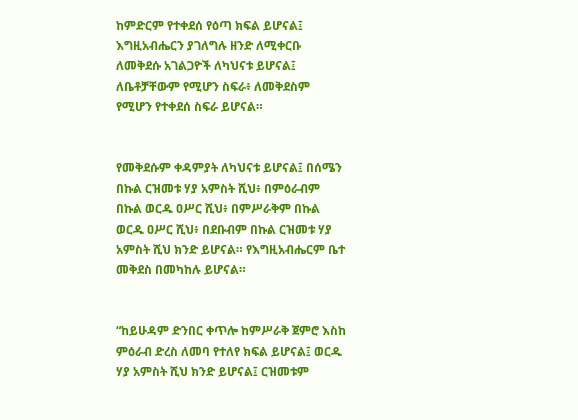ከምድርም የተቀደሰ የዕጣ ክፍል ይሆናል፤ እግዚአብሔርን ያገለግሉ ዘንድ ለሚቀርቡ ለመቅደሱ አገልጋዮች ለካህናቱ ይሆናል፤ ለቤቶቻቸውም የሚሆን ስፍራ፥ ለመቅደስም የሚሆን የተቀደሰ ስፍራ ይሆናል።


የመቅደሱም ቀዳምያት ለካህናቱ ይሆናል፤ በሰሜን በኩል ርዝመቱ ሃያ አምስት ሺህ፥ በምዕራብም በኩል ወርዱ ዐሥር ሺህ፥ በምሥራቅም በኩል ወርዱ ዐሥር ሺህ፥ በደቡብም በኩል ርዝመቱ ሃያ አምስት ሺህ ክንድ ይሆናል። የእግዚአብሔርም ቤተ መቅደስ በመካከሉ ይሆናል።


“ከይሁዳም ድንበር ቀጥሎ ከምሥራቅ ጀምሮ እስከ ምዕራብ ድረስ ለመባ የተለየ ክፍል ይሆናል፤ ወርዱ ሃያ አምስት ሺህ ክንድ ይሆናል፤ ርዝመቱም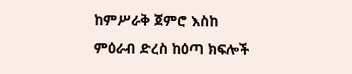ከምሥራቅ ጀምሮ እስከ ምዕራብ ድረስ ከዕጣ ክፍሎች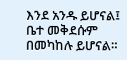እንደ አንዱ ይሆናል፤ ቤተ መቅደሱም በመካከሉ ይሆናል።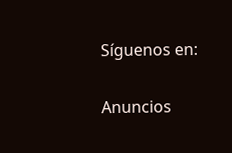Síguenos en:

Anuncios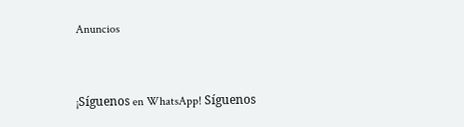Anuncios


¡Síguenos en WhatsApp! Síguenos